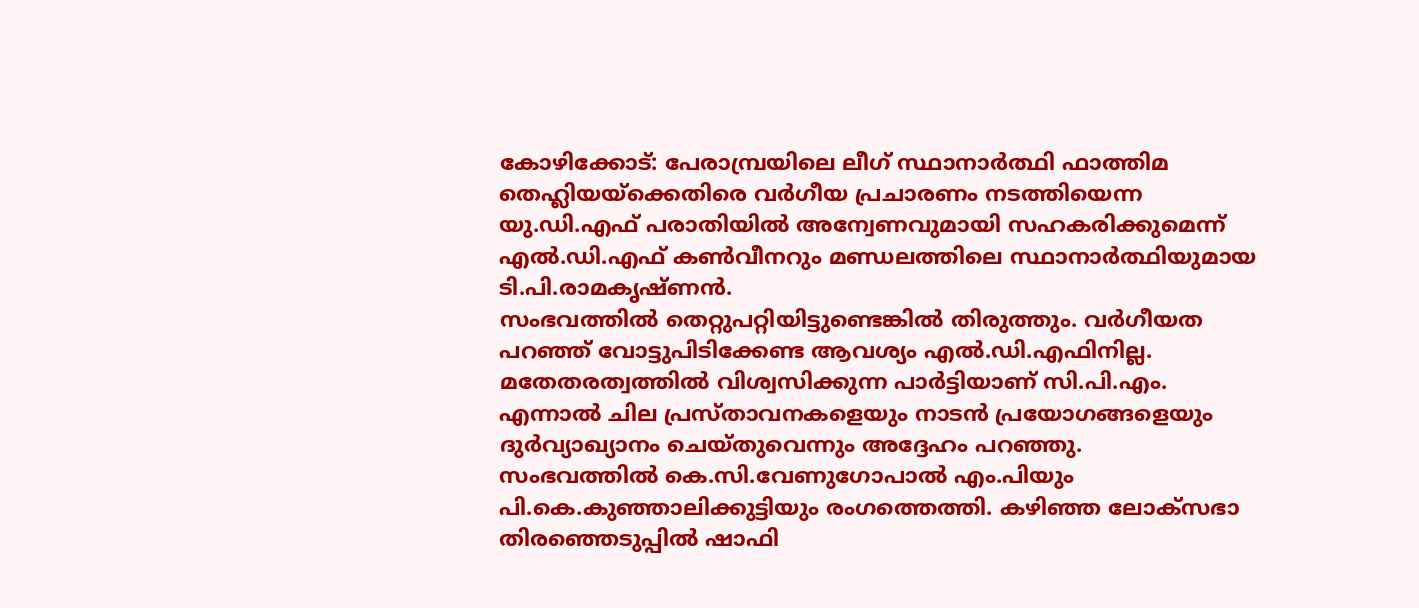കോഴിക്കോട്: പേരാമ്പ്രയിലെ ലീഗ് സ്ഥാനാർത്ഥി ഫാത്തിമ തെഹ്ലിയയ്ക്കെതിരെ വർഗീയ പ്രചാരണം നടത്തിയെന്ന യു.ഡി.എഫ് പരാതിയിൽ അന്വേണവുമായി സഹകരിക്കുമെന്ന് എൽ.ഡി.എഫ് കൺവീനറും മണ്ഡലത്തിലെ സ്ഥാനാർത്ഥിയുമായ ടി.പി.രാമകൃഷ്ണൻ.
സംഭവത്തിൽ തെറ്റുപറ്റിയിട്ടുണ്ടെങ്കിൽ തിരുത്തും. വർഗീയത പറഞ്ഞ് വോട്ടുപിടിക്കേണ്ട ആവശ്യം എൽ.ഡി.എഫിനില്ല. മതേതരത്വത്തിൽ വിശ്വസിക്കുന്ന പാർട്ടിയാണ് സി.പി.എം. എന്നാൽ ചില പ്രസ്താവനകളെയും നാടൻ പ്രയോഗങ്ങളെയും ദുർവ്യാഖ്യാനം ചെയ്തുവെന്നും അദ്ദേഹം പറഞ്ഞു.
സംഭവത്തിൽ കെ.സി.വേണുഗോപാൽ എം.പിയും പി.കെ.കുഞ്ഞാലിക്കുട്ടിയും രംഗത്തെത്തി. കഴിഞ്ഞ ലോക്സഭാ തിരഞ്ഞെടുപ്പിൽ ഷാഫി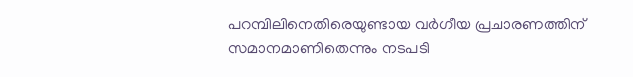പറമ്പിലിനെതിരെയുണ്ടായ വർഗീയ പ്രചാരണത്തിന് സമാനമാണിതെന്നും നടപടി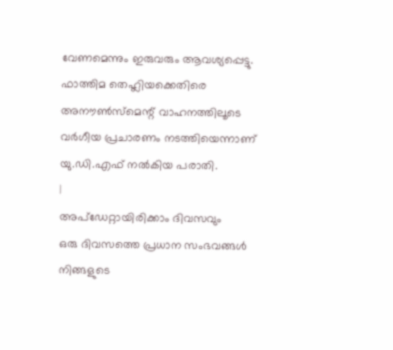വേണമെന്നും ഇരുവരും ആവശ്യപ്പെട്ടു.
ഫാത്തിമ തെഹ്ലിയക്കെതിരെ അനൗൺസ്മെന്റ് വാഹനത്തിലൂടെ വർഗീയ പ്രചാരണം നടത്തിയെന്നാണ് യു.ഡി.എഫ് നൽകിയ പരാതി.
|
അപ്ഡേറ്റായിരിക്കാം ദിവസവും
ഒരു ദിവസത്തെ പ്രധാന സംഭവങ്ങൾ നിങ്ങളുടെ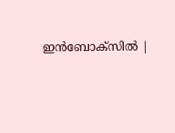ഇൻബോക്സിൽ |